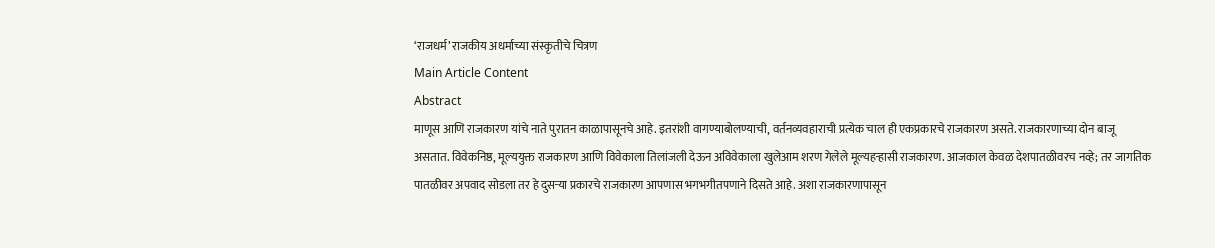‘राजधर्म’ राजकीय अधर्माच्या संस्कृतीचे चित्रण
Main Article Content
Abstract
माणूस आणि राजकारण यांचे नाते पुरातन काळापासूनचे आहे. इतरांशी वागण्याबोलण्याची, वर्तनव्यवहाराची प्रत्येक चाल ही एकप्रकारचे राजकारण असते. राजकारणाच्या दोन बाजू असतात. विवेकनिष्ठ, मूल्ययुक्त राजकारण आणि विवेकाला तिलांजली देऊन अविवेकाला खुलेआम शरण गेलेले मूल्यहऱ्हासी राजकारण. आजकाल केवळ देशपातळीवरच नव्हे; तर जागतिक पातळीवर अपवाद सोडला तर हे दुसऱ्या प्रकारचे राजकारण आपणास भगभगीतपणाने दिसते आहे. अशा राजकारणापासून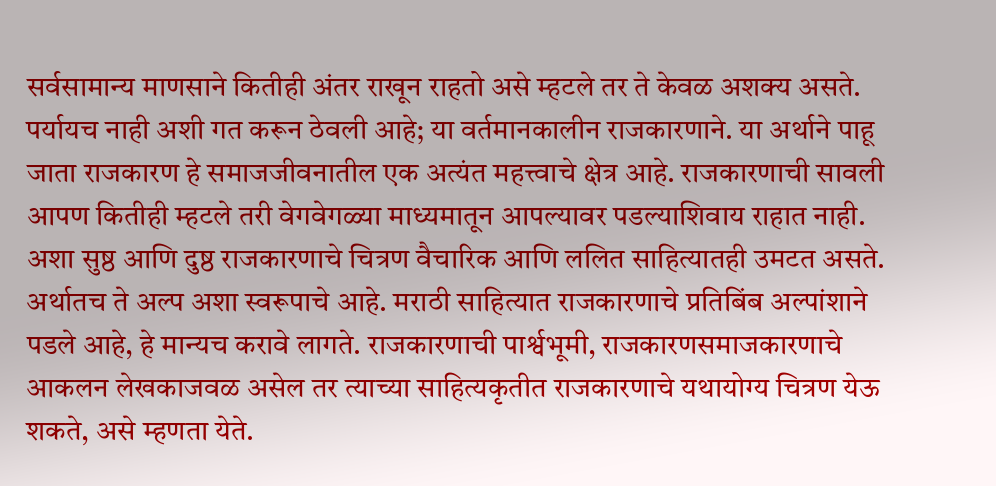सर्वसामान्य माणसाने कितीही अंतर राखून राहतो असे म्हटले तर ते केवळ अशक्य असते. पर्यायच नाही अशी गत करून ठेवली आहे; या वर्तमानकालीन राजकारणाने. या अर्थाने पाहू जाता राजकारण हे समाजजीवनातील एक अत्यंत महत्त्वाचे क्षेत्र आहे. राजकारणाची सावली आपण कितीही म्हटले तरी वेगवेगळ्या माध्यमातून आपल्यावर पडल्याशिवाय राहात नाही. अशा सुष्ठ आणि दुष्ठ राजकारणाचे चित्रण वैचारिक आणि ललित साहित्यातही उमटत असते. अर्थातच ते अल्प अशा स्वरूपाचे आहे. मराठी साहित्यात राजकारणाचे प्रतिबिंब अल्पांशाने पडले आहे, हे मान्यच करावे लागते. राजकारणाची पार्श्वभूमी, राजकारणसमाजकारणाचे आकलन लेखकाजवळ असेल तर त्याच्या साहित्यकृतीत राजकारणाचे यथायोग्य चित्रण येऊ शकते, असे म्हणता येते.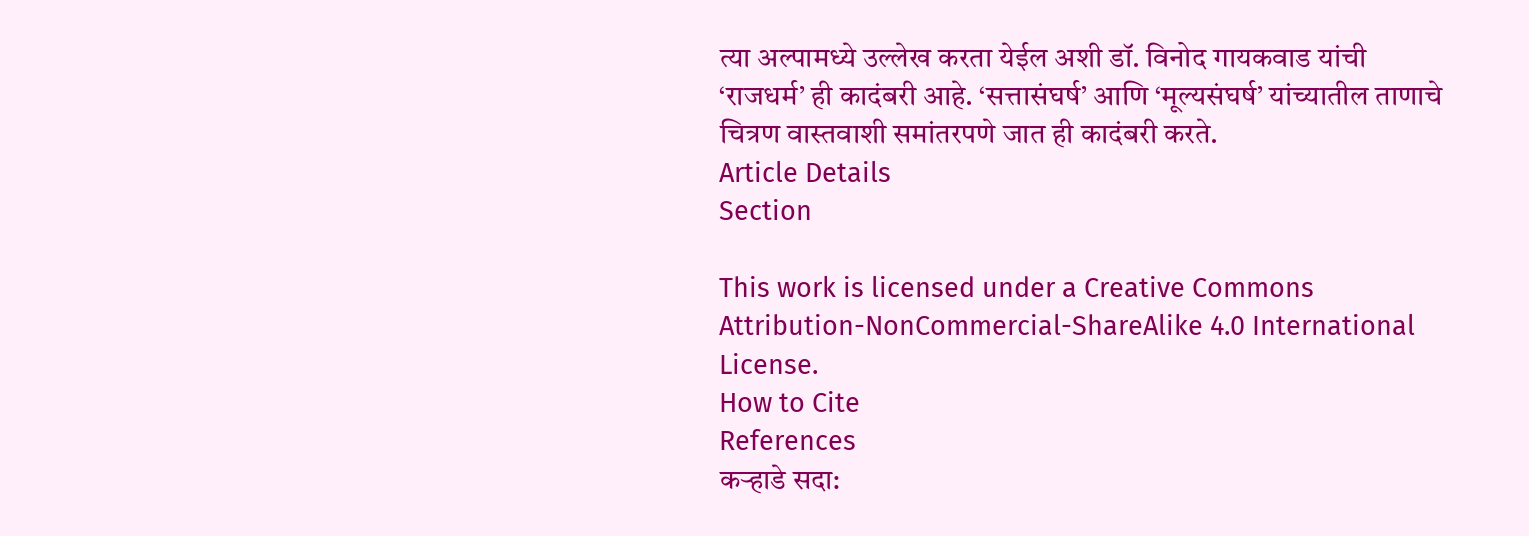त्या अल्पामध्ये उल्लेख करता येईल अशी डॉ. विनोद गायकवाड यांची ‘राजधर्म’ ही कादंबरी आहे. ‘सत्तासंघर्ष’ आणि ‘मूल्यसंघर्ष’ यांच्यातील ताणाचे चित्रण वास्तवाशी समांतरपणे जात ही कादंबरी करते.
Article Details
Section

This work is licensed under a Creative Commons Attribution-NonCommercial-ShareAlike 4.0 International License.
How to Cite
References
कऱ्हाडे सदा: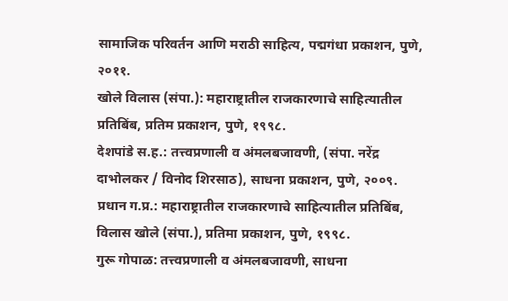सामाजिक परिवर्तन आणि मराठी साहित्य, पद्मगंधा प्रकाशन, पुणे, २०११.
खोले विलास (संपा.): महाराष्ट्रातील राजकारणाचे साहित्यातील प्रतिबिंब, प्रतिम प्रकाशन, पुणे, १९९८.
देशपांडे स.ह.: तत्त्वप्रणाली व अंमलबजावणी, (संपा. नरेंद्र दाभोलकर / विनोद शिरसाठ), साधना प्रकाशन, पुणे, २००९.
प्रधान ग.प्र.: महाराष्ट्रातील राजकारणाचे साहित्यातील प्रतिबिंब, विलास खोले (संपा.), प्रतिमा प्रकाशन, पुणे, १९९८.
गुरू गोपाळ: तत्त्वप्रणाली व अंमलबजावणी, साधना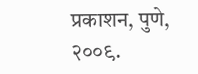प्रकाशन, पुणे, २००९.